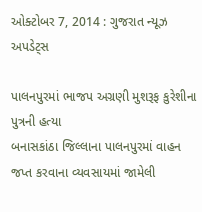ઓક્ટોબર 7, 2014 : ગુજરાત ન્યૂઝ અપડેટ્સ

પાલનપુરમાં ભાજપ અગ્રણી મુશરૂફ કુરેશીના પુત્રની હત્યા
બનાસકાંઠા જિલ્લાના પાલનપુરમાં વાહન જપ્ત કરવાના વ્યવસાયમાં જામેલી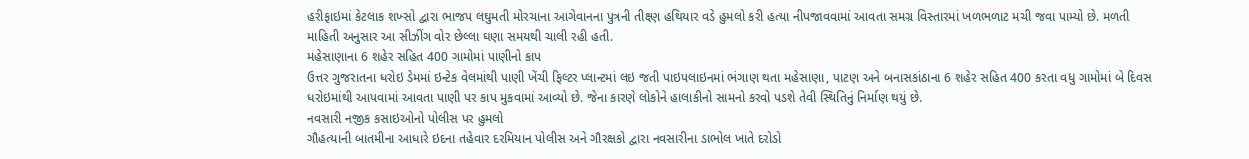હરીફાઇમાં કેટલાક શખ્સો દ્વારા ભાજપ લઘુમતી મોરચાના આગેવાનના પુત્રની તીક્ષ્ણ હથિયાર વડે હુમલો કરી હત્યા નીપજાવવામાં આવતા સમગ્ર વિસ્તારમાં ખળભળાટ મચી જવા પામ્યો છે. મળતી માહિતી અનુસાર આ સીઝીંગ વોર છેલ્લા ઘણા સમયથી ચાલી રહી હતી.
મહેસાણાના 6 શહેર સહિત 400 ગામોમાં પાણીનો કાપ
ઉત્તર ગુજરાતના ધરોઇ ડેમમાં ઇન્ટેક વેલમાંથી પાણી ખેંચી ફિલ્ટર પ્લાન્ટમાં લઇ જતી પાઇપલાઇનમાં ભંગાણ થતા મહેસાણા, પાટણ અને બનાસકાંઠાના 6 શહેર સહિત 400 કરતા વધુ ગામોમાં બે દિવસ ધરોઇમાંથી આપવામાં આવતા પાણી પર કાપ મુકવામાં આવ્યો છે. જેના કારણે લોકોને હાલાકીનો સામનો કરવો પડશે તેવી સ્થિતિનું નિર્માણ થયું છે.
નવસારી નજીક કસાઇઓનો પોલીસ પર હુમલો
ગૌહત્યાની બાતમીના આધારે ઇદના તહેવાર દરમિયાન પોલીસ અને ગૌરક્ષકો દ્વારા નવસારીના ડાભોલ ખાતે દરોડો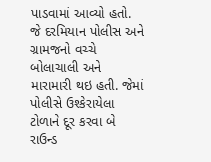પાડવામાં આવ્યો હતો. જે દરમિયાન પોલીસ અને ગ્રામજનો વચ્ચે બોલાચાલી અને મારામારી થઇ હતી. જેમાં પોલીસે ઉશ્કેરાયેલા ટોળાને દૂર કરવા બે રાઉન્ડ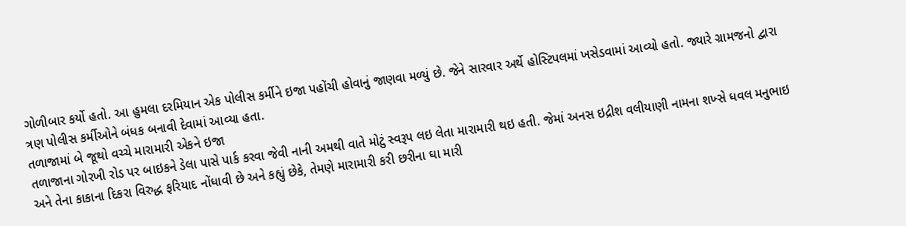ગોળીબાર કર્યો હતો. આ હુમલા દરમિયાન એક પોલીસ કર્મીને ઇજા પહોંચી હોવાનું જાણવા મળ્યું છે. જેને સારવાર અર્થે હોસ્ટિપલમાં ખસેડવામાં આવ્યો હતો. જ્યારે ગ્રામજનો દ્વારા ત્રણ પોલીસ કર્મીઓને બંધક બનાવી દેવામાં આવ્યા હતા.
તળાજામાં બે જૂથો વચ્ચે મારામારી એકને ઇજા
તળાજાના ગોરખી રોડ પર બાઇકને ડેલા પાસે પાર્ક કરવા જેવી નાની અમથી વાતે મોટું સ્વરૂપ લઇ લેતા મારામારી થઇ હતી. જેમાં અનસ ઇદ્રીશ વલીયાણી નામના શખ્સે ધવલ મનુભાઇ અને તેના કાકાના દિકરા વિરુદ્ધ ફરિયાદ નોંધાવી છે અને કહ્યું છેકે, તેમણે મારામારી કરી છરીના ઘા મારી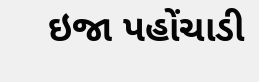ઇજા પહોંચાડી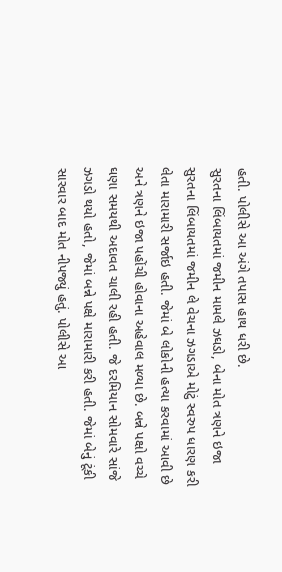હતી. પોલીસે આ અંગે તપાસ હાથ ધરી છે.
સુરતના લિંબાયતમાં જમીન મામલે ઝઘડો, બેના મોત ત્રણને ઇજા
સુરતના લિંબાયતમાં જમીન લે વેચના ઝગડાએ મોટું સ્વરુપ ધારણ કરી લેતા મારામારી સર્જાઇ હતી. જેમાં બે લોકોની હત્યા કરવામાં આવી છે અને ત્રણને ઇજા પહોંચી હોવાના અહેવાલ મળ્યા છે. બન્ને પક્ષો વચ્ચે ઘણા સમયથી અદાવત ચાલી રહી હતી. જે દરમિયાન સોમવારે સાંજે ઝગડો થયો હતો, જેમાં બન્ને પક્ષે મારામારી કરી હતી. જેમાં બેનું ટૂંકી સારવાર બાદ મોત નીપજ્યું હતું. પોલીસે આ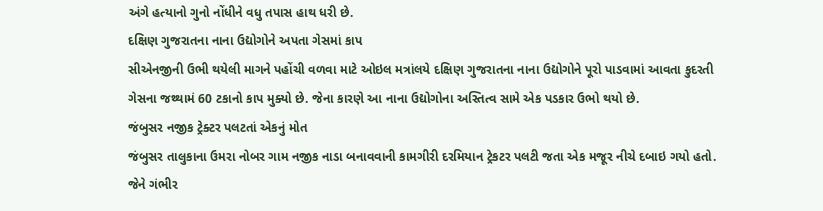અંગે હત્યાનો ગુનો નોંધીને વધુ તપાસ હાથ ધરી છે.
દક્ષિણ ગુજરાતના નાના ઉદ્યોગોને અપતા ગેસમાં કાપ
સીએનજીની ઉભી થયેલી માગને પહોંચી વળવા માટે ઓઇલ મત્રાંલયે દક્ષિણ ગુજરાતના નાના ઉદ્યોગોને પૂરો પાડવામાં આવતા કુદરતી ગેસના જથ્થામં 60 ટકાનો કાપ મુક્યો છે. જેના કારણે આ નાના ઉદ્યોગોના અસ્તિત્વ સામે એક પડકાર ઉભો થયો છે.
જંબુસર નજીક ટ્રેક્ટર પલટતાં એકનું મોત
જંબુસર તાલુકાના ઉમરા નોબર ગામ નજીક નાડા બનાવવાની કામગીરી દરમિયાન ટ્રેકટર પલટી જતા એક મજૂર નીચે દબાઇ ગયો હતો. જેને ગંભીર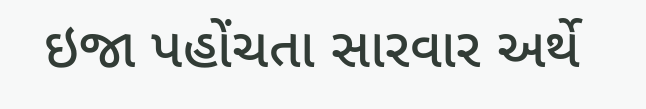ઇજા પહોંચતા સારવાર અર્થે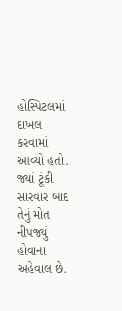હોસ્પિટલમાં દાખલ કરવામાં આવ્યો હતો. જ્યાં ટૂંકી સારવાર બાદ તેનું મોત નીપજ્યું હોવાના અહેવાલ છે.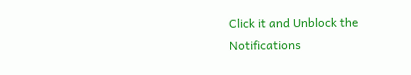Click it and Unblock the Notifications